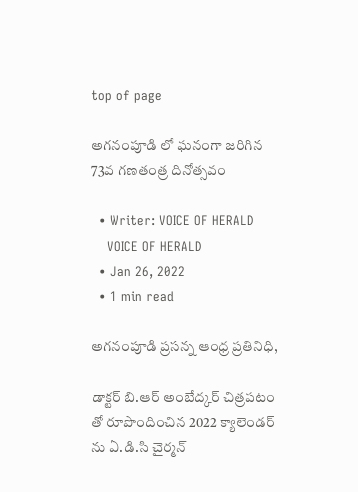top of page

అగనంపూడి లో ఘనంగా జరిగిన 73వ గణతంత్ర దినోత్సవం

  • Writer: VOICE OF HERALD
    VOICE OF HERALD
  • Jan 26, 2022
  • 1 min read

అగనంపూడి ప్రసన్న ఆంధ్ర ప్రతినిధి,

డాక్టర్ బి.ఆర్ అంబేద్కర్ చిత్రపటం తో రూపొందించిన 2022 క్యాలెండర్ ను ఏ.డి.సి చైర్మన్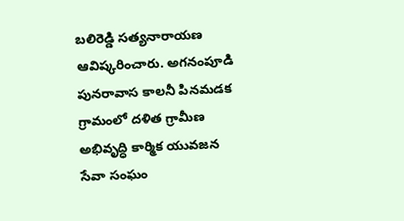బలిరెడ్డి సత్యనారాయణ ఆవిష్కరించారు. అగనంపూడి పునరావాస కాలనీ పినమడక గ్రామంలో దళిత గ్రామీణ అభివృద్ధి కార్మిక యువజన సేవా సంఘం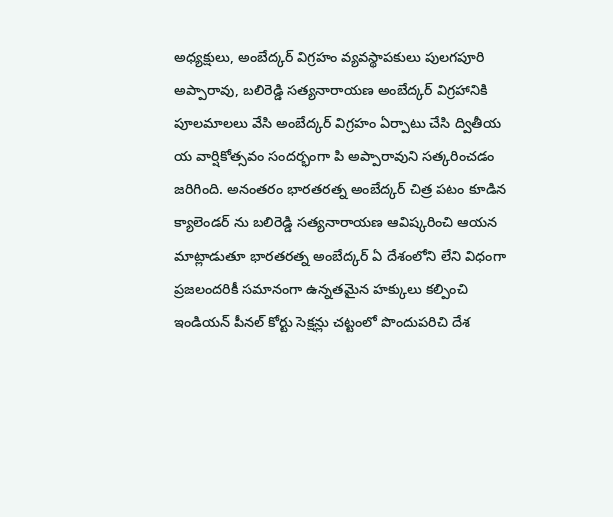అధ్యక్షులు‌, అంబేద్కర్ విగ్రహం వ్యవస్థాపకులు పులగపూరి అప్పారావు, బలిరెడ్డి సత్యనారాయణ అంబేద్కర్ విగ్రహానికి పూలమాలలు వేసి అంబేద్కర్ విగ్రహం ఏర్పాటు చేసి ద్వితీయ య వార్షికోత్సవం సందర్భంగా పి అప్పారావుని సత్కరించడం జరిగింది. అనంతరం భారతరత్న అంబేద్కర్ చిత్ర పటం కూడిన క్యాలెండర్ ను బలిరెడ్డి సత్యనారాయణ ఆవిష్కరించి ఆయన మాట్లాడుతూ భారతరత్న అంబేద్కర్ ఏ దేశంలోని లేని విధంగా ప్రజలందరికీ సమానంగా ఉన్నతమైన హక్కులు కల్పించి ఇండియన్ పీనల్ కోర్టు సెక్షన్లు చట్టంలో పొందుపరిచి దేశ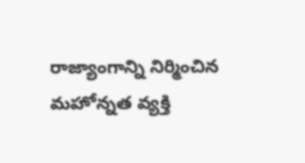రాజ్యాంగాన్ని నిర్మించిన మహోన్నత వ్యక్తి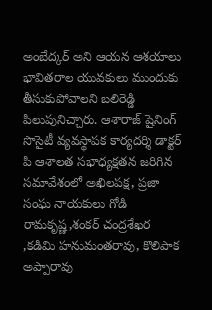అంబేద్కర్ అని ఆయన ఆశయాలు భావితరాల యువకులు ముందుకు తీసుకుపోవాలని బలిరెడ్డి పిలుపునిచ్చారు. ఆశారాజ్ షైనింగ్ సొసైటీ వ్యవస్థాపక కార్యదర్శి డాక్టర్ పి ఆశాలత సభాధ్యక్షతన జరిగిన సమావేశంలో అఖిలపక్ష, ప్రజా సంఘ నాయకులు గోడి రామకృష్ణ,శంకర్ చంద్రశేఖర ,కడిమి హనుమంతరావు, కొలిపాక అప్పారావు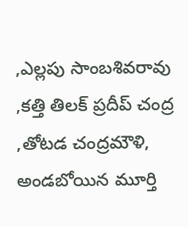,ఎల్లపు సాంబశివరావు ,కత్తి తిలక్ ప్రదీప్ చంద్ర ,తోటడ చంద్రమౌళి, అండబోయిన మూర్తి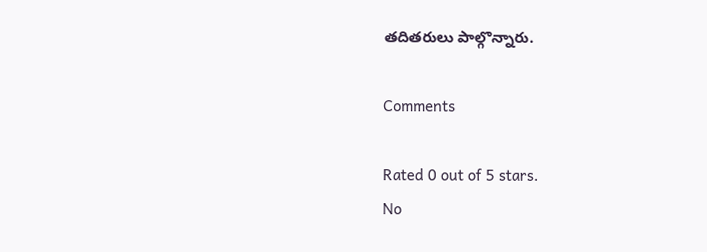తదితరులు పాల్గొన్నారు.

Comments

Rated 0 out of 5 stars.
No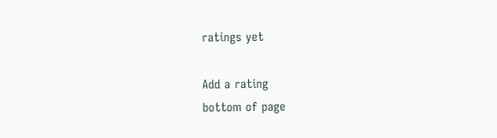ratings yet

Add a rating
bottom of page